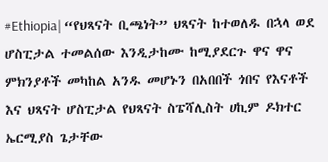#Ethiopia| “የህጻናት ቢጫነት” ህጻናት ከተወለዱ በኋላ ወደ ሆስፒታል ተመልሰው እንዲታከሙ ከሚያደርጉ ዋና ዋና ምክንያቶች መካከል አንዱ መሆኑን በአበበች ጎበና የእናቶች እና ህጻናት ሆስፒታል የህጻናት ስፔሻሊስት ሀኪም ዶክተር ኤርሚያስ ጌታቸው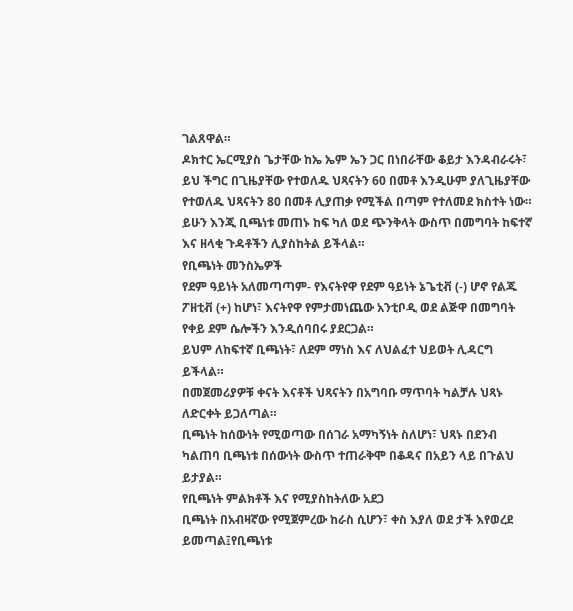ገልጸዋል።
ዶክተር ኤርሚያስ ጌታቸው ከኤ ኤም ኤን ጋር በነበራቸው ቆይታ እንዳብራሩት፣ ይህ ችግር በጊዜያቸው የተወለዱ ህጻናትን 60 በመቶ እንዲሁም ያለጊዜያቸው የተወለዱ ህጻናትን 80 በመቶ ሊያጠቃ የሚችል በጣም የተለመደ ክስተት ነው።
ይሁን እንጂ ቢጫነቱ መጠኑ ከፍ ካለ ወደ ጭንቅላት ውስጥ በመግባት ከፍተኛ እና ዘላቂ ጉዳቶችን ሊያስከትል ይችላል።
የቢጫነት መንስኤዎች
የደም ዓይነት አለመጣጣም- የእናትየዋ የደም ዓይነት ኔጌቲቭ (-) ሆኖ የልጁ ፖዘቲቭ (+) ከሆነ፣ እናትየዋ የምታመነጨው አንቲቦዲ ወደ ልጅዋ በመግባት የቀይ ደም ሴሎችን እንዲሰባበሩ ያደርጋል።
ይህም ለከፍተኛ ቢጫነት፣ ለደም ማነስ እና ለህልፈተ ህይወት ሊዳርግ ይችላል።
በመጀመሪያዎቹ ቀናት እናቶች ህጻናትን በአግባቡ ማጥባት ካልቻሉ ህጻኑ ለድርቀት ይጋለጣል።
ቢጫነት ከሰውነት የሚወጣው በሰገራ አማካኝነት ስለሆነ፣ ህጻኑ በደንብ ካልጠባ ቢጫነቱ በሰውነት ውስጥ ተጠራቅሞ በቆዳና በአይን ላይ በጉልህ ይታያል።
የቢጫነት ምልክቶች እና የሚያስከትለው አደጋ
ቢጫነት በአብዛኛው የሚጀምረው ከራስ ሲሆን፣ ቀስ እያለ ወደ ታች እየወረደ ይመጣል፤የቢጫነቱ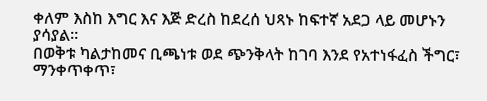ቀለም እስከ እግር እና እጅ ድረስ ከደረሰ ህጻኑ ከፍተኛ አደጋ ላይ መሆኑን ያሳያል።
በወቅቱ ካልታከመና ቢጫነቱ ወደ ጭንቅላት ከገባ እንደ የአተነፋፈስ ችግር፣ ማንቀጥቀጥ፣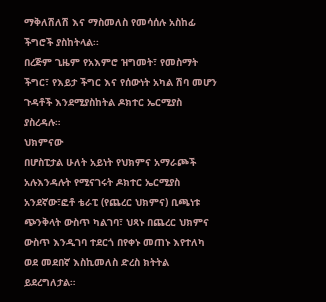ማቅለሽለሽ እና ማስመለስ የመሳሰሉ አስከፊ ችግሮች ያስከትላል፡፡
በረጅም ጊዜም የአእምሮ ዝግመት፣ የመስማት ችግር፣ የእይታ ችግር እና የሰውነት አካል ሽባ መሆን ጉዳቶች እንደሚያስከትል ዶክተር ኤርሚያስ ያስረዳሉ።
ህክምናው
በሆስፒታል ሁለት አይነት የህክምና አማራጮች አሉእንዳሉት የሚናገሩት ዶክተር ኤርሚያስ አንደኛው፣ፎቶ ቴራፒ (የጨረር ህክምና) ቢጫነቱ ጭንቅላት ውስጥ ካልገባ፣ ህጻኑ በጨረር ህክምና ውስጥ እንዲገባ ተደርጎ በየቀኑ መጠኑ እየተለካ ወደ መደበኛ እስኪመለስ ድረስ ክትትል ይደረግለታል።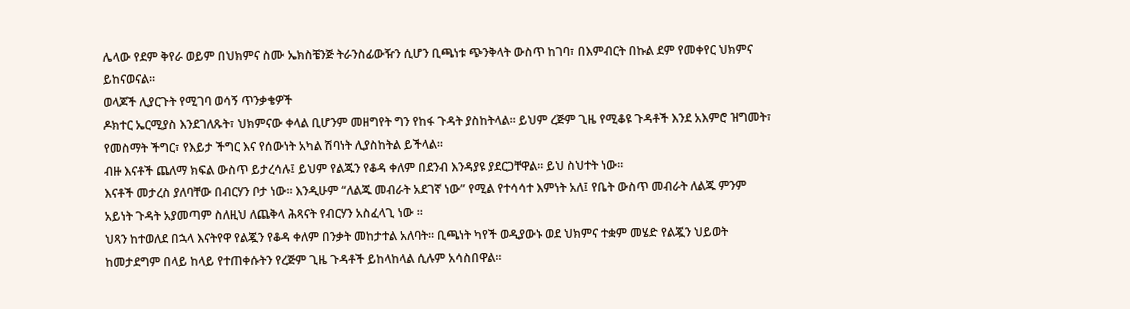ሌላው የደም ቅየራ ወይም በህክምና ስሙ ኤክስቼንጅ ትራንስፊውዥን ሲሆን ቢጫነቱ ጭንቅላት ውስጥ ከገባ፣ በእምብርት በኩል ደም የመቀየር ህክምና ይከናወናል።
ወላጆች ሊያርጉት የሚገባ ወሳኝ ጥንቃቄዎች
ዶክተር ኤርሚያስ እንደገለጹት፣ ህክምናው ቀላል ቢሆንም መዘግየት ግን የከፋ ጉዳት ያስከትላል። ይህም ረጅም ጊዜ የሚቆዩ ጉዳቶች እንደ አእምሮ ዝግመት፣ የመስማት ችግር፣ የእይታ ችግር እና የሰውነት አካል ሽባነት ሊያስከትል ይችላል።
ብዙ እናቶች ጨለማ ክፍል ውስጥ ይታረሳሉ፤ ይህም የልጁን የቆዳ ቀለም በደንብ እንዳያዩ ያደርጋቸዋል። ይህ ስህተት ነው።
እናቶች መታረስ ያለባቸው በብርሃን ቦታ ነው። እንዲሁም “ለልጁ መብራት አደገኛ ነው” የሚል የተሳሳተ እምነት አለ፤ የቤት ውስጥ መብራት ለልጁ ምንም አይነት ጉዳት አያመጣም ስለዚህ ለጨቅላ ሕጻናት የብርሃን አስፈላጊ ነው ።
ህጻን ከተወለደ በኋላ እናትየዋ የልጇን የቆዳ ቀለም በንቃት መከታተል አለባት። ቢጫነት ካየች ወዲያውኑ ወደ ህክምና ተቋም መሄድ የልጇን ህይወት ከመታደግም በላይ ከላይ የተጠቀሱትን የረጅም ጊዜ ጉዳቶች ይከላከላል ሲሉም አሳስበዋል።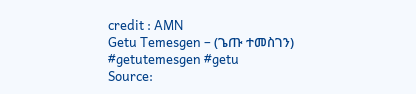credit : AMN
Getu Temesgen – (ጌጡ ተመስገን)
#getutemesgen #getu
Source: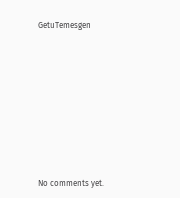GetuTemesgen









No comments yet.